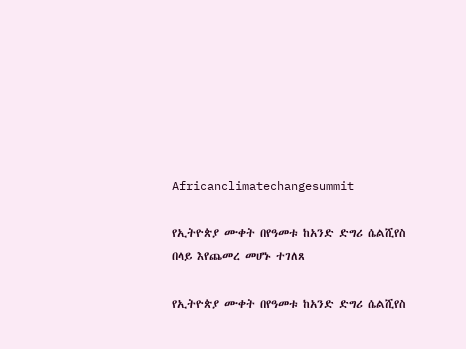Africanclimatechangesummit

የኢትዮጵያ ሙቀት በየዓመቱ ከአንድ ድግሪ ሴልሺየስ በላይ እየጨመረ መሆኑ ተገለጸ

የኢትዮጵያ ሙቀት በየዓመቱ ከአንድ ድግሪ ሴልሺየስ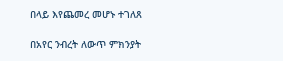በላይ እየጨመረ መሆኑ ተገለጸ

በአየር ንብረት ለውጥ ምክንያት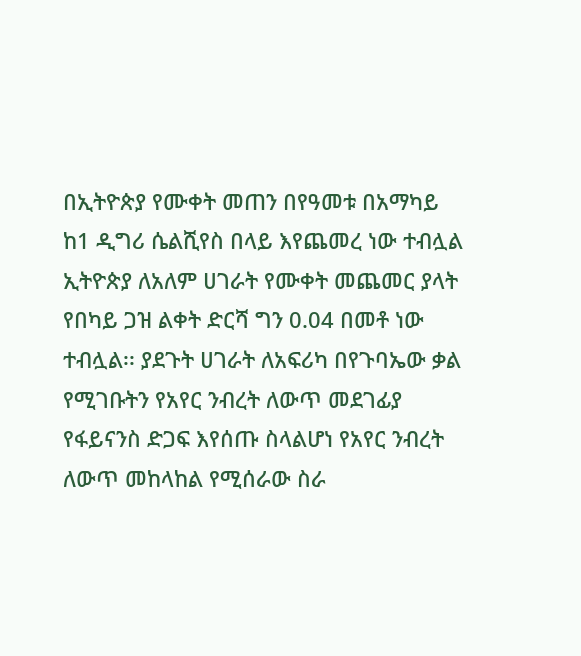በኢትዮጵያ የሙቀት መጠን በየዓመቱ በአማካይ ከ1 ዲግሪ ሴልሺየስ በላይ እየጨመረ ነው ተብሏል ኢትዮጵያ ለአለም ሀገራት የሙቀት መጨመር ያላት የበካይ ጋዝ ልቀት ድርሻ ግን 0.04 በመቶ ነው ተብሏል፡፡ ያደጉት ሀገራት ለአፍሪካ በየጉባኤው ቃል የሚገቡትን የአየር ንብረት ለውጥ መደገፊያ የፋይናንስ ድጋፍ እየሰጡ ስላልሆነ የአየር ንብረት ለውጥ መከላከል የሚሰራው ስራ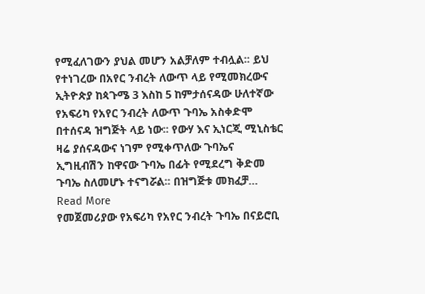የሚፈለገውን ያህል መሆን አልቻለም ተብሏል፡፡ ይህ የተነገረው በአየር ንብረት ለውጥ ላይ የሚመክረውና ኢትዮጵያ ከጳጉሜ 3 እስከ 5 ከምታሰናዳው ሁለተኛው የአፍሪካ የአየር ንብረት ለውጥ ጉባኤ አስቀድሞ በተሰናዳ ዝግጅት ላይ ነው፡፡ የውሃ እና ኢነርጂ ሚኒስቴር ዛሬ ያሰናዳውና ነገም የሚቀጥለው ጉባኤና ኢግዚብሽን ከዋናው ጉባኤ በፊት የሚደረግ ቅድመ ጉባኤ ስለመሆኑ ተናግሯል፡፡ በዝግጅቱ መክፈቻ…
Read More
የመጀመሪያው የአፍሪካ የአየር ንብረት ጉባኤ በናይሮቢ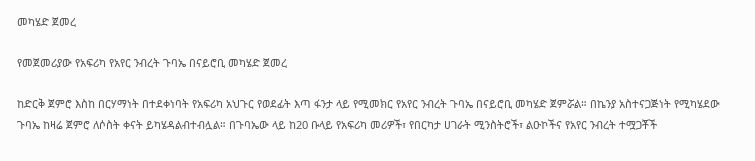መካሄድ ጀመረ

የመጀመሪያው የአፍሪካ የአየር ንብረት ጉባኤ በናይሮቢ መካሄድ ጀመረ

ከድርቅ ጀምሮ እስከ በርሃማነት በተደቀነባት የአፍሪካ አህጉር የወደፊት እጣ ፋንታ ላይ የሚመክር የአየር ንብረት ጉባኤ በናይሮቢ መካሄድ ጀምሯል። በኬንያ አስተናጋጅነት የሚካሄደው ጉባኤ ከዛሬ ጀምሮ ለሶስት ቀናት ይካሄዳልብተብሏል። በጉባኤው ላይ ከ20 ቡላይ የአፍሪካ መሪዎች፣ የበርካታ ሀገራት ሚንስትሮች፣ ልዑኮችና የአየር ንብረት ተሟጋቾች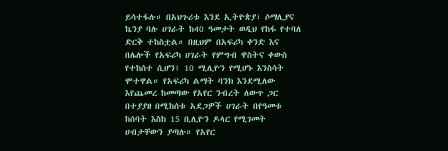ይሳተፋሉ። በአህጉሪቱ እንደ ኢትዮጵያ፣ ሶማሊያና ኬንያ ባሉ ሀገራት ከ40 ዓመታት ወዲህ የከፋ የተባለ ድርቅ ተከስቷል። በዚህም በአፍሪካ ቀንድ እና በሌሎች የአፍሪካ ሀገራት የምግብ ዋስትና ቀውስ የተከሰተ ሲሆን፤ 10 ሚሊዮን የሚሆኑ እንስሳት ሞተዋል። የአፍሪካ ልማት ባንክ እንደሚለው እየጨመረ ከመጣው የአየር ንብረት ለውጥ ጋር በተያያዘ በሚከሰቱ አደጋዎች ሀገራት በየዓመቱ ከሰባት እስከ 15 ቢሊዮን ዶላር የሚገመት ሀብታቸውን ያጣሉ። የአየር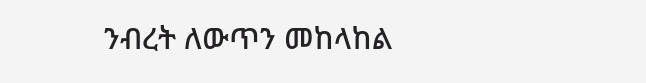ንብረት ለውጥን መከላከል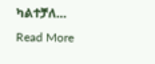ካልተቻለ…
Read More